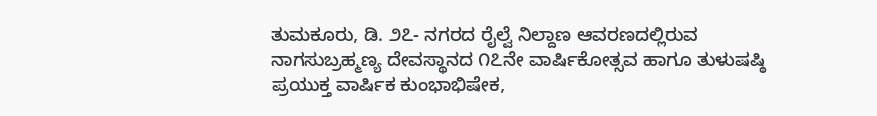ತುಮಕೂರು, ಡಿ. ೨೭- ನಗರದ ರೈಲ್ವೆ ನಿಲ್ದಾಣ ಆವರಣದಲ್ಲಿರುವ ನಾಗಸುಬ್ರಹ್ಮಣ್ಯ ದೇವಸ್ಥಾನದ ೧೭ನೇ ವಾರ್ಷಿಕೋತ್ಸವ ಹಾಗೂ ತುಳುಷಷ್ಠಿ ಪ್ರಯುಕ್ತ ವಾರ್ಷಿಕ ಕುಂಭಾಭಿಷೇಕ,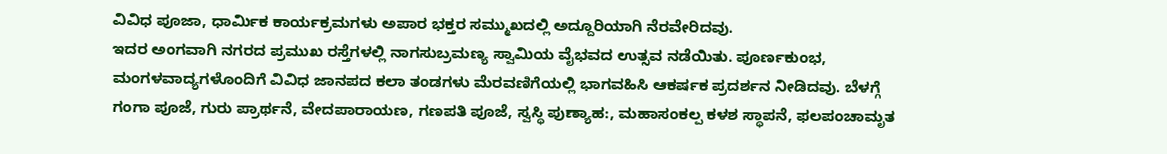ವಿವಿಧ ಪೂಜಾ, ಧಾರ್ಮಿಕ ಕಾರ್ಯಕ್ರಮಗಳು ಅಪಾರ ಭಕ್ತರ ಸಮ್ಮುಖದಲ್ಲಿ ಅದ್ದೂರಿಯಾಗಿ ನೆರವೇರಿದವು.
ಇದರ ಅಂಗವಾಗಿ ನಗರದ ಪ್ರಮುಖ ರಸ್ತೆಗಳಲ್ಲಿ ನಾಗಸುಬ್ರಮಣ್ಯ ಸ್ವಾಮಿಯ ವೈಭವದ ಉತ್ಸವ ನಡೆಯಿತು. ಪೂರ್ಣಕುಂಭ, ಮಂಗಳವಾದ್ಯಗಳೊಂದಿಗೆ ವಿವಿಧ ಜಾನಪದ ಕಲಾ ತಂಡಗಳು ಮೆರವಣಿಗೆಯಲ್ಲಿ ಭಾಗವಹಿಸಿ ಆಕರ್ಷಕ ಪ್ರದರ್ಶನ ನೀಡಿದವು. ಬೆಳಗ್ಗೆ ಗಂಗಾ ಪೂಜೆ, ಗುರು ಪ್ರಾರ್ಥನೆ, ವೇದಪಾರಾಯಣ, ಗಣಪತಿ ಪೂಜೆ, ಸ್ವಸ್ಥಿ ಪುಣ್ಯಾಹ:, ಮಹಾಸಂಕಲ್ಪ ಕಳಶ ಸ್ಥಾಪನೆ, ಫಲಪಂಚಾಮೃತ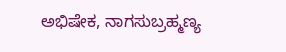ಅಭಿಷೇಕ, ನಾಗಸುಬ್ರಹ್ಮಣ್ಯ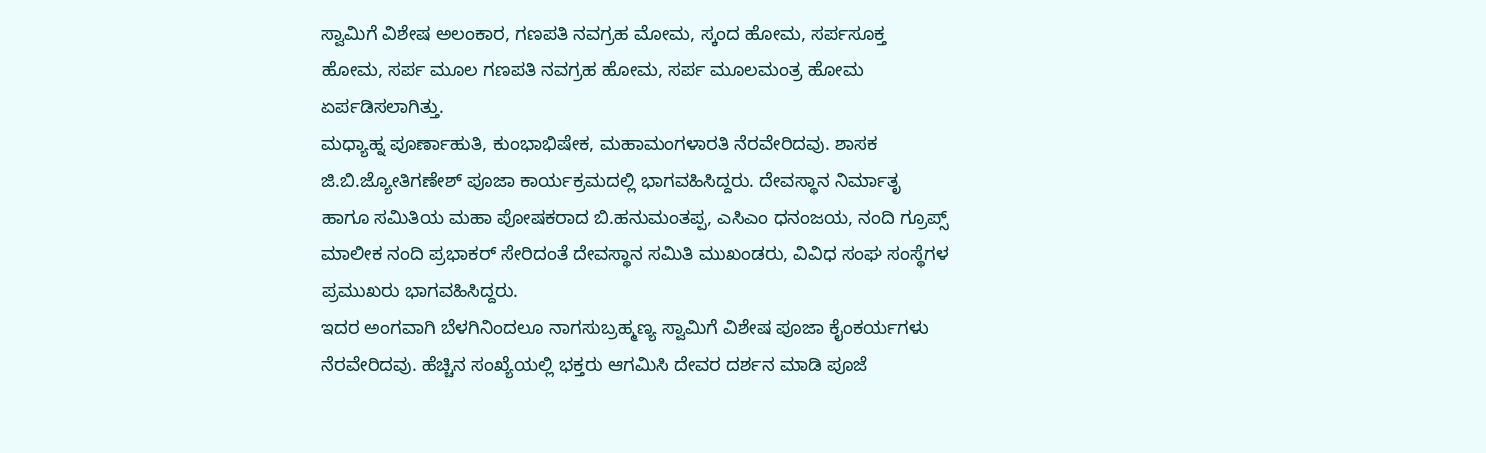ಸ್ವಾಮಿಗೆ ವಿಶೇಷ ಅಲಂಕಾರ, ಗಣಪತಿ ನವಗ್ರಹ ಮೋಮ, ಸ್ಕಂದ ಹೋಮ, ಸರ್ಪಸೂಕ್ತ ಹೋಮ, ಸರ್ಪ ಮೂಲ ಗಣಪತಿ ನವಗ್ರಹ ಹೋಮ, ಸರ್ಪ ಮೂಲಮಂತ್ರ ಹೋಮ ಏರ್ಪಡಿಸಲಾಗಿತ್ತು.
ಮಧ್ಯಾಹ್ನ ಪೂರ್ಣಾಹುತಿ, ಕುಂಭಾಭಿಷೇಕ, ಮಹಾಮಂಗಳಾರತಿ ನೆರವೇರಿದವು. ಶಾಸಕ ಜಿ.ಬಿ.ಜ್ಯೋತಿಗಣೇಶ್ ಪೂಜಾ ಕಾರ್ಯಕ್ರಮದಲ್ಲಿ ಭಾಗವಹಿಸಿದ್ದರು. ದೇವಸ್ಥಾನ ನಿರ್ಮಾತೃ ಹಾಗೂ ಸಮಿತಿಯ ಮಹಾ ಪೋಷಕರಾದ ಬಿ.ಹನುಮಂತಪ್ಪ, ಎಸಿಎಂ ಧನಂಜಯ, ನಂದಿ ಗ್ರೂಪ್ಸ್ ಮಾಲೀಕ ನಂದಿ ಪ್ರಭಾಕರ್ ಸೇರಿದಂತೆ ದೇವಸ್ಥಾನ ಸಮಿತಿ ಮುಖಂಡರು, ವಿವಿಧ ಸಂಘ ಸಂಸ್ಥೆಗಳ ಪ್ರಮುಖರು ಭಾಗವಹಿಸಿದ್ದರು.
ಇದರ ಅಂಗವಾಗಿ ಬೆಳಗಿನಿಂದಲೂ ನಾಗಸುಬ್ರಹ್ಮಣ್ಯ ಸ್ವಾಮಿಗೆ ವಿಶೇಷ ಪೂಜಾ ಕೈಂಕರ್ಯಗಳು ನೆರವೇರಿದವು. ಹೆಚ್ಚಿನ ಸಂಖ್ಯೆಯಲ್ಲಿ ಭಕ್ತರು ಆಗಮಿಸಿ ದೇವರ ದರ್ಶನ ಮಾಡಿ ಪೂಜೆ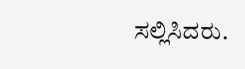ಸಲ್ಲಿಸಿದರು.